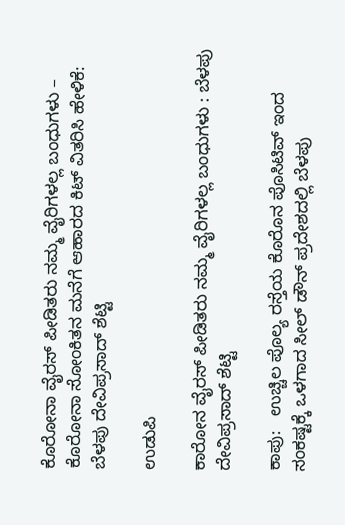ಕೊರೋನಾ ವೈರಸ್ ಪೀಡಿತರು ನಮ್ಮ ವೈರಿಗಳಲ್ಲ ಬಂಧುಗಳು – ಕೊರೋನಾ ಸೋಂಕಿತನ ಮನೆಗೆ ಆಹಾರದ ಕಿಟ್ ವಿತರಿಸಿ ಹೇಳಿಕೆ: ಬೆಳಪು ದೇವಿಪ್ರಸಾದ್ ಶೆಟ್ಟಿ

ಉಡುಪಿ

ಕಾರೋನ ವೈರಸ್ ಪೀಡಿತರು ನಮ್ಮ ವೈರಿಗಳಲ್ಲ ಬಂಧುಗಳು : ಬೆಳಪು ದೇವಿಪ್ರಸಾದ್ ಶೆಟ್ಟಿ

ಕಾಪು:   ಉಚ್ಚಿಲ ಪೊಲ್ಯ ರಸ್ತೆಯ ಕೊರೊನ ಪೊಸಿಟಿವ್ ಇಂದ ಸಂಕಷ್ಟಕ್ಕೆ ಒಳಗಾದ ಸೀಲ್ ಡೌನ್ ಪ್ರದೇಶದಲ್ಲಿ ಬೆಳಪು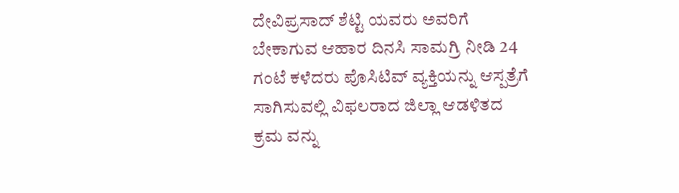ದೇವಿಪ್ರಸಾದ್ ಶೆಟ್ಟಿ ಯವರು ಅವರಿಗೆ ಬೇಕಾಗುವ ಆಹಾರ ದಿನಸಿ ಸಾಮಗ್ರಿ ನೀಡಿ 24 ಗಂಟೆ ಕಳೆದರು ಪೊಸಿಟಿವ್ ವ್ಯಕ್ತಿಯನ್ನು ಆಸ್ಪತ್ರೆಗೆ ಸಾಗಿಸುವಲ್ಲಿ ವಿಫಲರಾದ ಜಿಲ್ಲಾ ಆಡಳಿತದ ಕ್ರಮ ವನ್ನು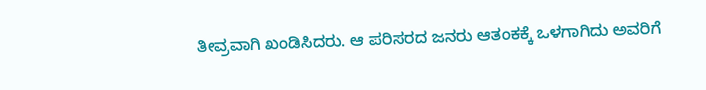ತೀವ್ರವಾಗಿ ಖಂಡಿಸಿದರು. ಆ ಪರಿಸರದ ಜನರು ಆತಂಕಕ್ಕೆ ಒಳಗಾಗಿದು ಅವರಿಗೆ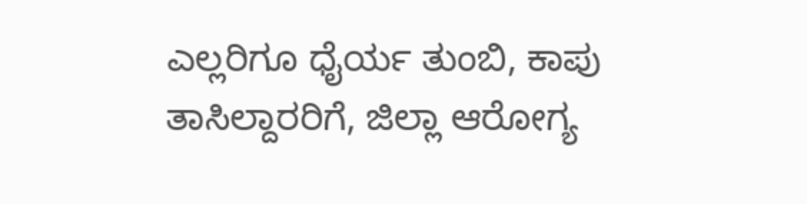ಎಲ್ಲರಿಗೂ ಧೈರ್ಯ ತುಂಬಿ, ಕಾಪು ತಾಸಿಲ್ದಾರರಿಗೆ, ಜಿಲ್ಲಾ ಆರೋಗ್ಯ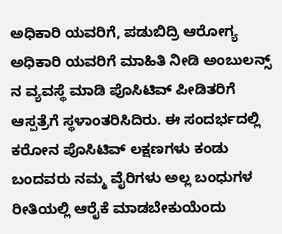ಅಧಿಕಾರಿ ಯವರಿಗೆ, ಪಡುಬಿದ್ರಿ ಆರೋಗ್ಯ ಅಧಿಕಾರಿ ಯವರಿಗೆ ಮಾಹಿತಿ ನೀಡಿ ಅಂಬುಲನ್ಸ್ ನ ವ್ಯವಸ್ಥೆ ಮಾಡಿ ಪೊಸಿಟಿವ್ ಪೀಡಿತರಿಗೆ ಆಸ್ಪತ್ರೆಗೆ ಸ್ಥಳಾಂತರಿಸಿದಿರು. ಈ ಸಂದರ್ಭದಲ್ಲಿ ಕರೋನ ಪೊಸಿಟಿವ್ ಲಕ್ಷಣಗಳು ಕಂಡು ಬಂದವರು ನಮ್ಮ ವೈರಿಗಳು ಅಲ್ಲ ಬಂಧುಗಳ ರೀತಿಯಲ್ಲಿ ಆರೈಕೆ ಮಾಡಬೇಕುಯೆಂದು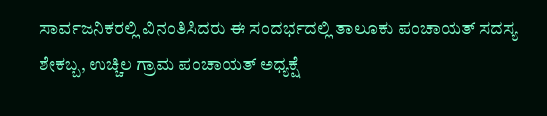ಸಾರ್ವಜನಿಕರಲ್ಲಿ ವಿನಂತಿಸಿದರು ಈ ಸಂದರ್ಭದಲ್ಲಿ ತಾಲೂಕು ಪಂಚಾಯತ್ ಸದಸ್ಯ ಶೇಕಬ್ಬ, ಉಚ್ಚಿಲ ಗ್ರಾಮ ಪಂಚಾಯತ್ ಅಧ್ಯಕ್ಷೆ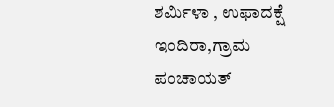ಶರ್ಮಿಳಾ , ಉಫಾದಕ್ಷೆ ಇಂದಿರಾ,ಗ್ರಾಮ ಪಂಚಾಯತ್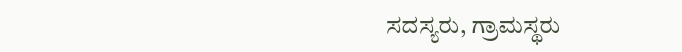ಸದಸ್ಯರು, ಗ್ರಾಮಸ್ಥರು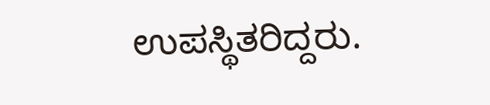ಉಪಸ್ಥಿತರಿದ್ದರು.